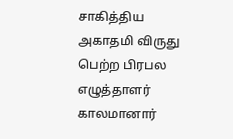சாகித்திய அகாதமி விருது பெற்ற பிரபல எழுத்தாளர் காலமானார்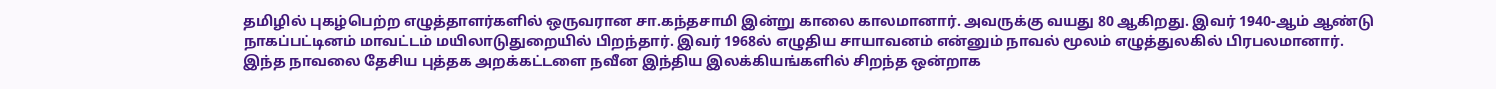தமிழில் புகழ்பெற்ற எழுத்தாளர்களில் ஒருவரான சா.கந்தசாமி இன்று காலை காலமானார். அவருக்கு வயது 80 ஆகிறது. இவர் 1940-ஆம் ஆண்டு நாகப்பட்டினம் மாவட்டம் மயிலாடுதுறையில் பிறந்தார். இவர் 1968ல் எழுதிய சாயாவனம் என்னும் நாவல் மூலம் எழுத்துலகில் பிரபலமானார். இந்த நாவலை தேசிய புத்தக அறக்கட்டளை நவீன இந்திய இலக்கியங்களில் சிறந்த ஒன்றாக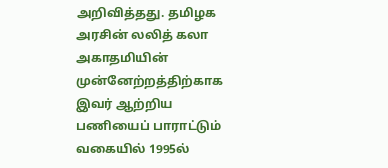அறிவித்தது. தமிழக அரசின் லலித் கலா அகாதமியின் முன்னேற்றத்திற்காக இவர் ஆற்றிய பணியைப் பாராட்டும் வகையில் 1995ல்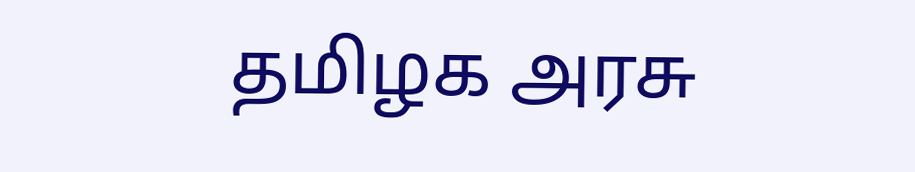தமிழக அரசு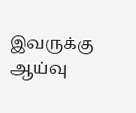இவருக்கு ஆய்வு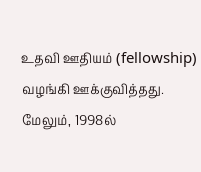உதவி ஊதியம் (fellowship) வழங்கி ஊக்குவித்தது. மேலும், 1998ல்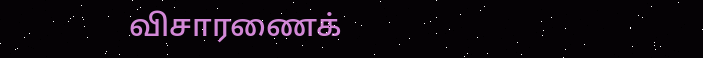விசாரணைக்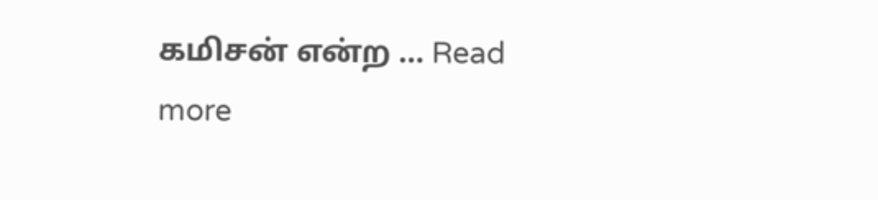கமிசன் என்ற … Read more